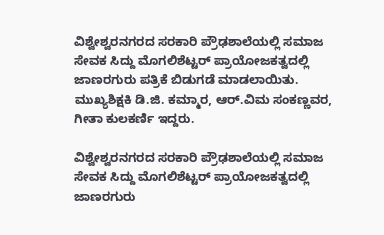ವಿಶ್ವೇಶ್ವರನಗರದ ಸರಕಾರಿ ಪ್ರೌಢಶಾಲೆಯಲ್ಲಿ ಸಮಾಜ ಸೇವಕ ಸಿದ್ದು ಮೊಗಲಿಶೆಟ್ಟರ್ ಪ್ರಾಯೋಜಕತ್ವದಲ್ಲಿ ಜಾಣರಗುರು ಪತ್ರಿಕೆ ಬಿಡುಗಡೆ ಮಾಡಲಾಯಿತು. ಮುಖ್ಯಶಿಕ್ಷಕಿ ಡಿ.ಜಿ. ಕಮ್ಮಾರ, ಆರ್.ವಿಮ ಸಂಕಣ್ಣವರ, ಗೀತಾ ಕುಲಕರ್ಣಿ ಇದ್ದರು.

ವಿಶ್ವೇಶ್ವರನಗರದ ಸರಕಾರಿ ಪ್ರೌಢಶಾಲೆಯಲ್ಲಿ ಸಮಾಜ ಸೇವಕ ಸಿದ್ದು ಮೊಗಲಿಶೆಟ್ಟರ್ ಪ್ರಾಯೋಜಕತ್ವದಲ್ಲಿ ಜಾಣರಗುರು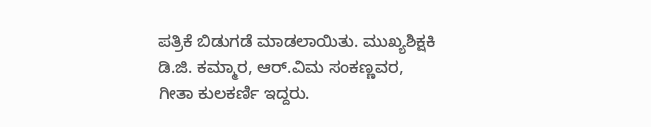ಪತ್ರಿಕೆ ಬಿಡುಗಡೆ ಮಾಡಲಾಯಿತು. ಮುಖ್ಯಶಿಕ್ಷಕಿ ಡಿ.ಜಿ. ಕಮ್ಮಾರ, ಆರ್.ವಿಮ ಸಂಕಣ್ಣವರ, ಗೀತಾ ಕುಲಕರ್ಣಿ ಇದ್ದರು.